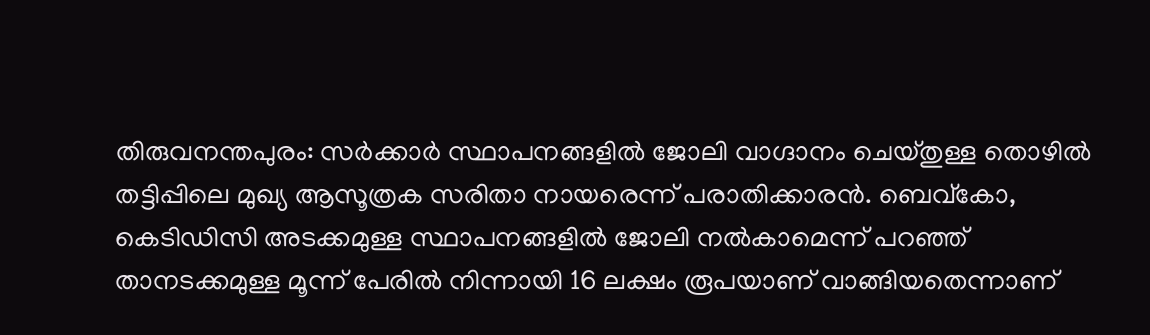തിരുവനന്തപുരം: സർക്കാർ സ്ഥാപനങ്ങളിൽ ജോലി വാഗ്ദാനം ചെയ്തുള്ള തൊഴിൽ തട്ടിപ്പിലെ മുഖ്യ ആസൂത്രക സരിതാ നായരെന്ന് പരാതിക്കാരൻ. ബെവ്കോ, കെടിഡിസി അടക്കമുള്ള സ്ഥാപനങ്ങളിൽ ജോലി നൽകാമെന്ന് പറഞ്ഞ് താനടക്കമുള്ള മൂന്ന് പേരിൽ നിന്നായി 16 ലക്ഷം രൂപയാണ് വാങ്ങിയതെന്നാണ്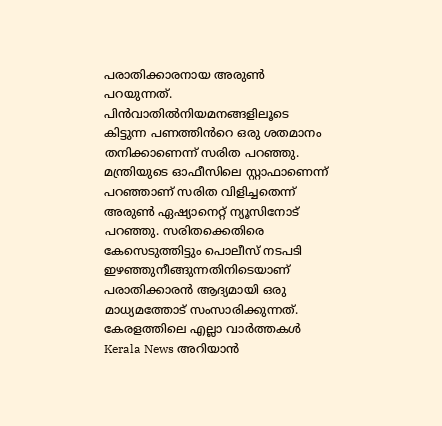പരാതിക്കാരനായ അരുൺ പറയുന്നത്.
പിൻവാതിൽനിയമനങ്ങളിലൂടെ കിട്ടുന്ന പണത്തിൻറെ ഒരു ശതമാനം തനിക്കാണെന്ന് സരിത പറഞ്ഞു. മന്ത്രിയുടെ ഓഫീസിലെ സ്റ്റാഫാണെന്ന് പറഞ്ഞാണ് സരിത വിളിച്ചതെന്ന് അരുൺ ഏഷ്യാനെറ്റ് ന്യൂസിനോട് പറഞ്ഞു. സരിതക്കെതിരെ കേസെടുത്തിട്ടും പൊലീസ് നടപടി ഇഴഞ്ഞുനീങ്ങുന്നതിനിടെയാണ് പരാതിക്കാരൻ ആദ്യമായി ഒരു മാധ്യമത്തോട് സംസാരിക്കുന്നത്.
കേരളത്തിലെ എല്ലാ വാർത്തകൾ Kerala News അറിയാൻ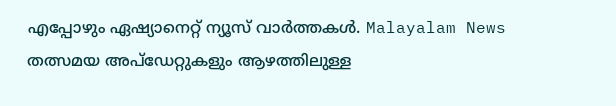എപ്പോഴും ഏഷ്യാനെറ്റ് ന്യൂസ് വാർത്തകൾ. Malayalam News തത്സമയ അപ്ഡേറ്റുകളും ആഴത്തിലുള്ള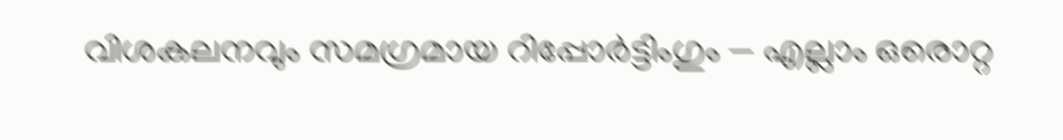വിശകലനവും സമഗ്രമായ റിപ്പോർട്ടിംഗും — എല്ലാം ഒരൊറ്റ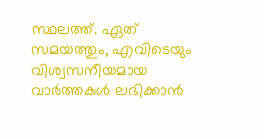സ്ഥലത്ത്. ഏത് സമയത്തും, എവിടെയും വിശ്വസനീയമായ വാർത്തകൾ ലഭിക്കാൻ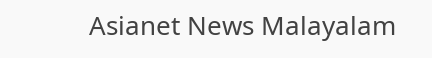Asianet News Malayalam